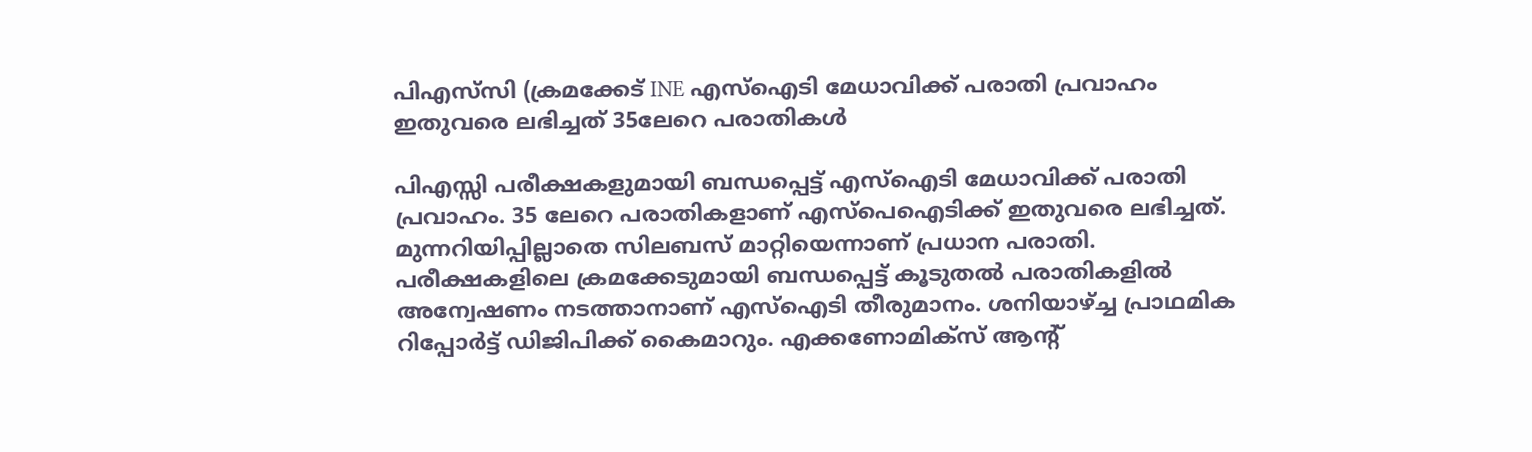പിഎസ്‌സി (ക്രമക്കേട് INE എസ്ഐടി മേധാവിക്ക് പരാതി പ്രവാഹം ഇതുവരെ ലഭിച്ചത് 35ലേറെ പരാതികൾ

പിഎസ്സി പരീക്ഷകളുമായി ബന്ധപ്പെട്ട് എസ്ഐടി മേധാവിക്ക് പരാതി പ്രവാഹം. 35 ലേറെ പരാതികളാണ് എസ്പെഐടിക്ക് ഇതുവരെ ലഭിച്ചത്. മുന്നറിയിപ്പില്ലാതെ സിലബസ് മാറ്റിയെന്നാണ് പ്രധാന പരാതി. പരീക്ഷകളിലെ ക്രമക്കേടുമായി ബന്ധപ്പെട്ട് കൂടുതൽ പരാതികളിൽ അന്വേഷണം നടത്താനാണ് എസ്ഐടി തീരുമാനം. ശനിയാഴ്ച്ച പ്രാഥമിക റിപ്പോർട്ട് ഡിജിപിക്ക് കൈമാറും. എക്കണോമിക്സ് ആന്റ്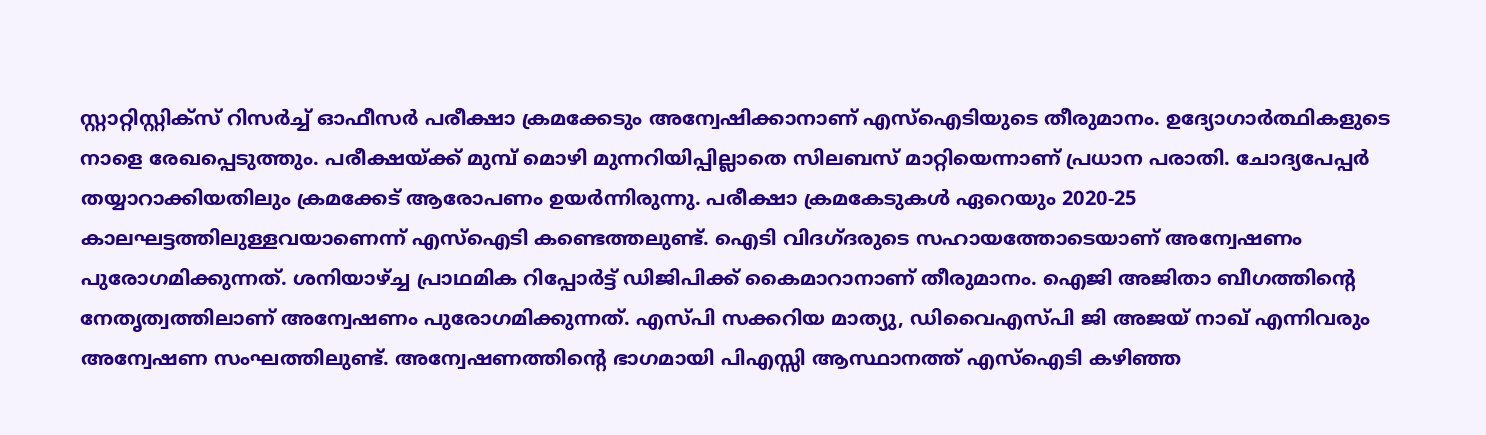സ്റ്റാറ്റിസ്റ്റിക്സ് റിസർച്ച് ഓഫീസർ പരീക്ഷാ ക്രമക്കേടും അന്വേഷിക്കാനാണ് എസ്‌ഐടിയുടെ തീരുമാനം. ഉദ്യോഗാർത്ഥികളുടെ നാളെ രേഖപ്പെടുത്തും. പരീക്ഷയ്ക്ക് മുമ്പ് മൊഴി മുന്നറിയിപ്പില്ലാതെ സിലബസ് മാറ്റിയെന്നാണ് പ്രധാന പരാതി. ചോദ്യപേപ്പർ തയ്യാറാക്കിയതിലും ക്രമക്കേട് ആരോപണം ഉയർന്നിരുന്നു. പരീക്ഷാ ക്രമകേടുകൾ ഏറെയും 2020-25 കാലഘട്ടത്തിലുള്ളവയാണെന്ന് എസ്ഐടി കണ്ടെത്തലുണ്ട്. ഐടി വിദഗ്ദരുടെ സഹായത്തോടെയാണ് അന്വേഷണം പുരോഗമിക്കുന്നത്. ശനിയാഴ്ച്ച പ്രാഥമിക റിപ്പോർട്ട് ഡിജിപിക്ക് കൈമാറാനാണ് തീരുമാനം. ഐജി അജിതാ ബീഗത്തിന്റെ നേതൃത്വത്തിലാണ് അന്വേഷണം പുരോഗമിക്കുന്നത്. എസ്പി സക്കറിയ മാത്യു, ഡിവൈഎസ്പി ജി അജയ് നാഖ് എന്നിവരും അന്വേഷണ സംഘത്തിലുണ്ട്. അന്വേഷണത്തിന്റെ ഭാഗമായി പിഎസ്സി ആസ്ഥാനത്ത് എസ്‌ഐടി കഴിഞ്ഞ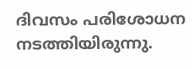ദിവസം പരിശോധന നടത്തിയിരുന്നു.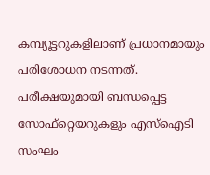കമ്പ്യൂട്ടറുകളിലാണ് പ്രധാനമായും പരിശോധന നടന്നത്. പരീക്ഷയുമായി ബന്ധപ്പെട്ട സോഫ്റ്റെയറുകളും എസ്ഐടി സംഘം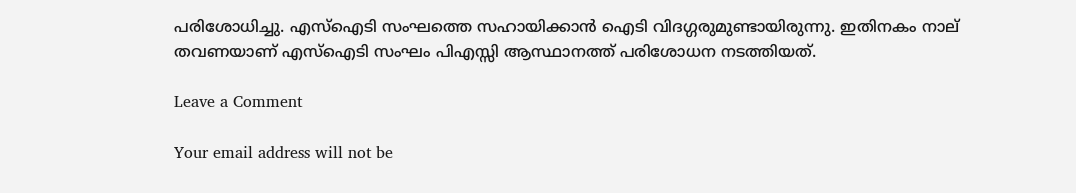പരിശോധിച്ചു. എസ്ഐടി സംഘത്തെ സഹായിക്കാൻ ഐടി വിദഗ്ഗരുമുണ്ടായിരുന്നു. ഇതിനകം നാല് തവണയാണ് എസ്ഐടി സംഘം പിഎസ്സി ആസ്ഥാനത്ത് പരിശോധന നടത്തിയത്.

Leave a Comment

Your email address will not be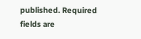published. Required fields are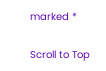marked *

Scroll to Top